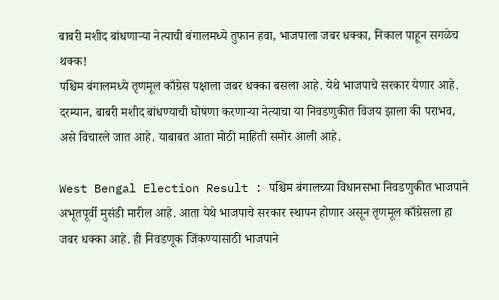बाबरी मशीद बांधणाऱ्या नेत्याची बंगालमध्ये तुफान हवा, भाजपाला जबर धक्का, निकाल पाहून सगळेच थक्क!
पश्चिम बंगालमध्ये तृणमूल काँग्रेस पक्षाला जबर धक्का बसला आहे. येथे भाजपाचे सरकार येणार आहे. दरम्यान, बाबरी मशीद बांधण्याची घोषणा करणाऱ्या नेत्याचा या निवडणुकीत विजय झाला की पराभव, असे विचारले जात आहे. याबाबत आता मोठी माहिती समोर आली आहे.

West Bengal Election Result : पश्चिम बंगालच्या विधानसभा निवडणुकीत भाजपाने अभूतपूर्वी मुसंडी मारील आहे. आता येथे भाजपाचे सरकार स्थापन होणार असून तृणमूल काँग्रेसला हा जबर धक्का आहे. ही निवडणूक जिंकण्यासाठी भाजपाने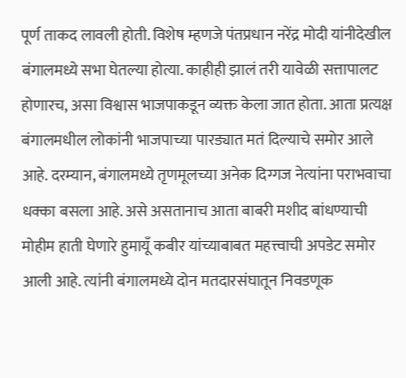पूर्ण ताकद लावली होती. विशेष म्हणजे पंतप्रधान नरेंद्र मोदी यांनीदेखील बंगालमध्ये सभा घेतल्या होत्या. काहीही झालं तरी यावेळी सत्तापालट होणारच, असा विश्वास भाजपाकडून व्यक्त केला जात होता. आता प्रत्यक्ष बंगालमधील लोकांनी भाजपाच्या पारड्यात मतं दिल्याचे समोर आले आहे. दरम्यान, बंगालमध्ये तृणमूलच्या अनेक दिग्गज नेत्यांना पराभवाचा धक्का बसला आहे. असे असतानाच आता बाबरी मशीद बांधण्याची मोहीम हाती घेणारे हुमायूँ कबीर यांच्याबाबत महत्त्वाची अपडेट समोर आली आहे. त्यांनी बंगालमध्ये दोन मतदारसंघातून निवडणूक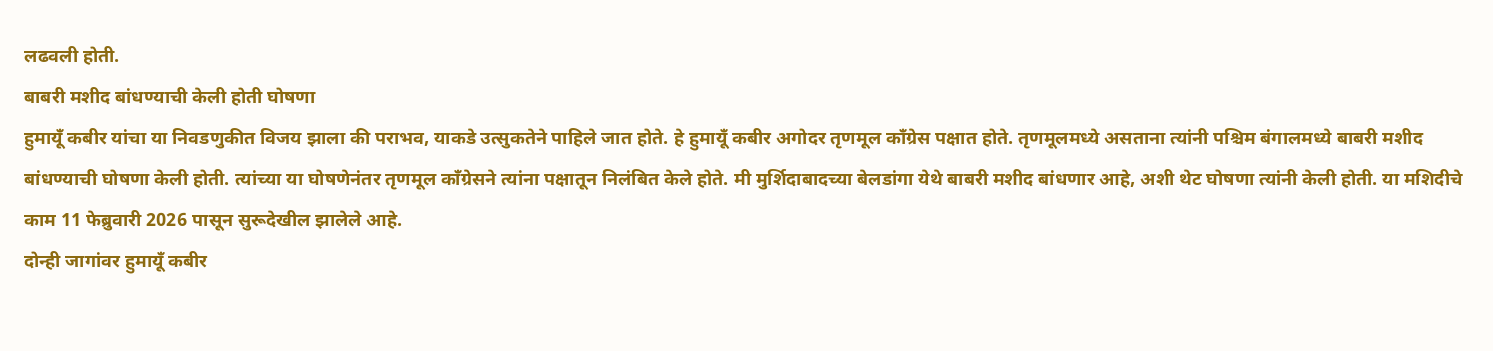लढवली होती.
बाबरी मशीद बांधण्याची केली होती घोषणा
हुमायूँ कबीर यांचा या निवडणुकीत विजय झाला की पराभव, याकडे उत्सुकतेने पाहिले जात होते. हे हुमायूँ कबीर अगोदर तृणमूल काँग्रेस पक्षात होते. तृणमूलमध्ये असताना त्यांनी पश्चिम बंगालमध्ये बाबरी मशीद बांधण्याची घोषणा केली होती. त्यांच्या या घोषणेनंतर तृणमूल काँग्रेसने त्यांना पक्षातून निलंबित केले होते. मी मुर्शिदाबादच्या बेलडांगा येथे बाबरी मशीद बांधणार आहे, अशी थेट घोषणा त्यांनी केली होती. या मशिदीचे काम 11 फेब्रुवारी 2026 पासून सुरूदेखील झालेले आहे.
दोन्ही जागांवर हुमायूँ कबीर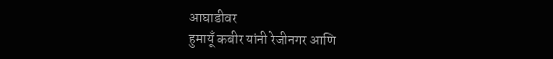आघाडीवर
हुमायूँ कबीर यांनी रेजीनगर आणि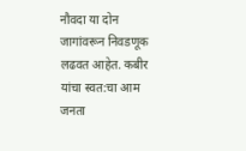नौवदा या दोन जागांवरून निवडणूक लढवत आहेत. कबीर यांचा स्वत:चा आम जनता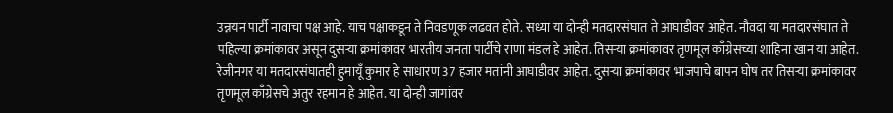उन्नयन पार्टी नावाचा पक्ष आहे. याच पक्षाकडून ते निवडणूक लढवत होते. सध्या या दोन्ही मतदारसंघात ते आघाडीवर आहेत. नौवदा या मतदारसंघात ते पहिल्या क्रमांकावर असून दुसऱ्या क्रमांकावर भारतीय जनता पार्टीचे राणा मंडल हे आहेत. तिसऱ्या क्रमांकावर तृणमूल काँग्रेसच्या शाहिना खान या आहेत. रेजीनगर या मतदारसंघातही हुमायूँ कुमार हे साधारण 37 हजार मतांनी आघाडीवर आहेत. दुसऱ्या क्रमांकावर भाजपाचे बापन घोष तर तिसऱ्या क्रमांकावर तृणमूल काँग्रेसचे अतुर रहमान हे आहेत. या दोन्ही जागांवर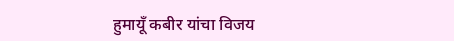हुमायूँ कबीर यांचा विजय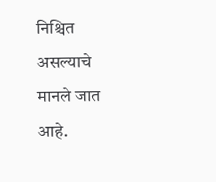निश्चित असल्याचे मानले जात आहे.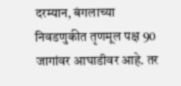दरम्यान, बंगलाच्या निवडणुकीत तृणमूल पक्ष 90 जागांवर आघाडीवर आहे. तर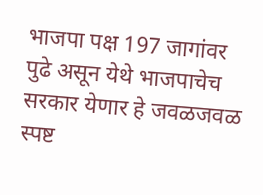भाजपा पक्ष 197 जागांवर पुढे असून येथे भाजपाचेच सरकार येणार हे जवळजवळ स्पष्ट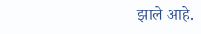झाले आहे.